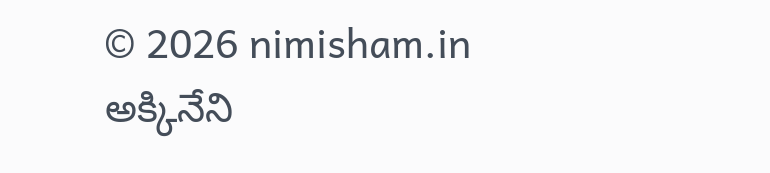© 2026 nimisham.in
అక్కినేని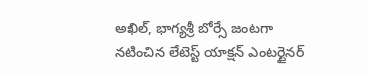అఖిల్, భాగ్యశ్రీ బోర్సే జంటగా నటించిన లేటెస్ట్ యాక్షన్ ఎంటర్టైనర్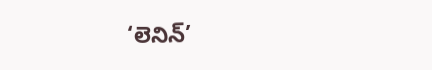‘లెనిన్’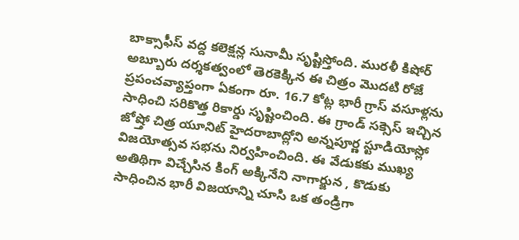బాక్సాఫీస్ వద్ద కలెక్షన్ల సునామీ సృష్టిస్తోంది. మురళీ కిషోర్ అబ్బూరు దర్శకత్వంలో తెరకెక్కిన ఈ చిత్రం మొదటి రోజే ప్రపంచవ్యాప్తంగా ఏకంగా రూ. 16.7 కోట్ల భారీ గ్రాస్ వసూళ్లను సాధించి సరికొత్త రికార్డు సృష్టించింది. ఈ గ్రాండ్ సక్సెస్ ఇచ్చిన జోష్తో చిత్ర యూనిట్ హైదరాబాద్లోని అన్నపూర్ణ స్టూడియోస్లో విజయోత్సవ సభను నిర్వహించింది. ఈ వేడుకకు ముఖ్య అతిథిగా విచ్చేసిన కింగ్ అక్కినేని నాగార్జున , కొడుకు సాధించిన భారీ విజయాన్ని చూసి ఒక తండ్రిగా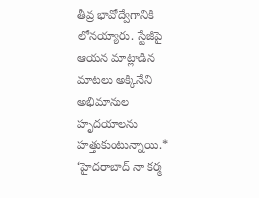తీవ్ర భావోద్వేగానికి లోనయ్యారు. స్టేజీపై ఆయన మాట్లాడిన మాటలు అక్కినేని అభిమానుల హృదయాలను హత్తుకుంటున్నాయి.* ‘హైదరాబాద్ నా కర్మ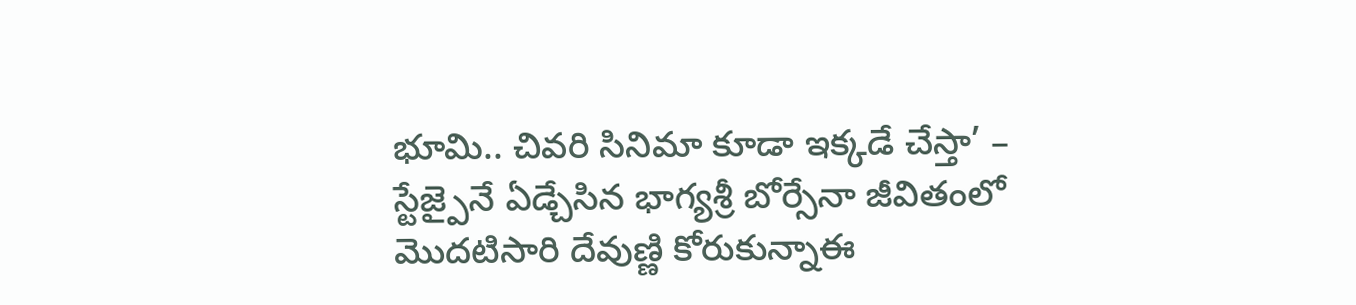భూమి.. చివరి సినిమా కూడా ఇక్కడే చేస్తా’ – స్టేజ్పైనే ఏడ్చేసిన భాగ్యశ్రీ బోర్సేనా జీవితంలో మొదటిసారి దేవుణ్ణి కోరుకున్నాఈ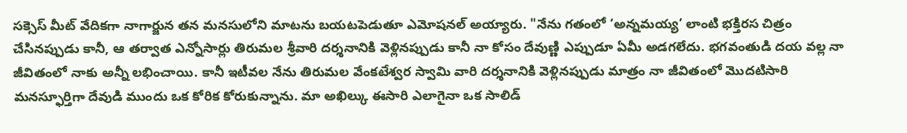సక్సెస్ మీట్ వేదికగా నాగార్జున తన మనసులోని మాటను బయటపెడుతూ ఎమోషనల్ అయ్యారు. "నేను గతంలో ‘అన్నమయ్య’ లాంటి భక్తిరస చిత్రం చేసినప్పుడు కానీ, ఆ తర్వాత ఎన్నోసార్లు తిరుమల శ్రీవారి దర్శనానికి వెళ్లినప్పుడు కానీ నా కోసం దేవుణ్ణి ఎప్పుడూ ఏమీ అడగలేదు. భగవంతుడి దయ వల్ల నా జీవితంలో నాకు అన్నీ లభించాయి. కానీ ఇటీవల నేను తిరుమల వేంకటేశ్వర స్వామి వారి దర్శనానికి వెళ్లినప్పుడు మాత్రం నా జీవితంలో మొదటిసారి మనస్ఫూర్తిగా దేవుడి ముందు ఒక కోరిక కోరుకున్నాను. మా అఖిల్కు ఈసారి ఎలాగైనా ఒక సాలిడ్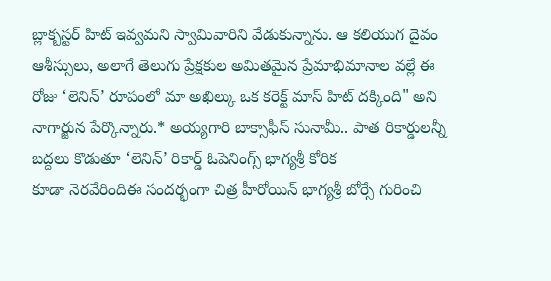బ్లాక్బస్టర్ హిట్ ఇవ్వమని స్వామివారిని వేడుకున్నాను. ఆ కలియుగ దైవం ఆశీస్సులు, అలాగే తెలుగు ప్రేక్షకుల అమితమైన ప్రేమాభిమానాల వల్లే ఈ రోజు ‘లెనిన్’ రూపంలో మా అఖిల్కు ఒక కరెక్ట్ మాస్ హిట్ దక్కింది" అని నాగార్జున పేర్కొన్నారు.* అయ్యగారి బాక్సాఫీస్ సునామీ.. పాత రికార్డులన్నీ బద్దలు కొడుతూ ‘లెనిన్’ రికార్డ్ ఓపెనింగ్స్ భాగ్యశ్రీ కోరిక
కూడా నెరవేరిందిఈ సందర్భంగా చిత్ర హీరోయిన్ భాగ్యశ్రీ బోర్సే గురించి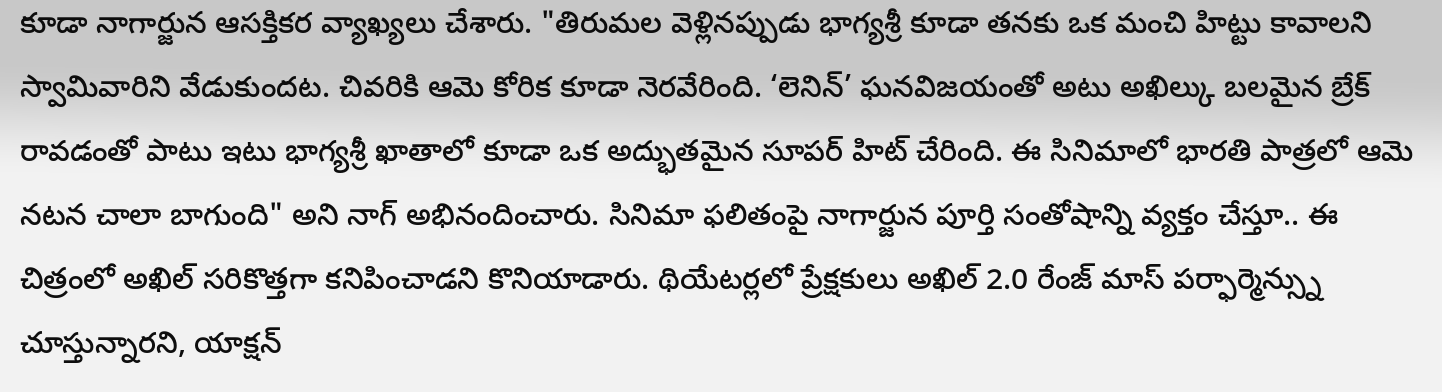కూడా నాగార్జున ఆసక్తికర వ్యాఖ్యలు చేశారు. "తిరుమల వెళ్లినప్పుడు భాగ్యశ్రీ కూడా తనకు ఒక మంచి హిట్టు కావాలని స్వామివారిని వేడుకుందట. చివరికి ఆమె కోరిక కూడా నెరవేరింది. ‘లెనిన్’ ఘనవిజయంతో అటు అఖిల్కు బలమైన బ్రేక్ రావడంతో పాటు ఇటు భాగ్యశ్రీ ఖాతాలో కూడా ఒక అద్భుతమైన సూపర్ హిట్ చేరింది. ఈ సినిమాలో భారతి పాత్రలో ఆమె నటన చాలా బాగుంది" అని నాగ్ అభినందించారు. సినిమా ఫలితంపై నాగార్జున పూర్తి సంతోషాన్ని వ్యక్తం చేస్తూ.. ఈ చిత్రంలో అఖిల్ సరికొత్తగా కనిపించాడని కొనియాడారు. థియేటర్లలో ప్రేక్షకులు అఖిల్ 2.0 రేంజ్ మాస్ పర్ఫార్మెన్స్ను చూస్తున్నారని, యాక్షన్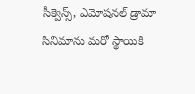సీక్వెన్స్, ఎమోషనల్ డ్రామా సినిమాను మరో స్థాయికి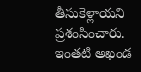తీసుకెళ్లాయని ప్రశంసించారు. ఇంతటి అఖండ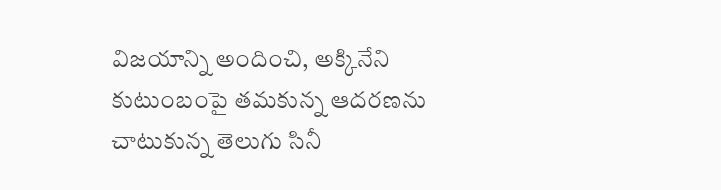విజయాన్ని అందించి, అక్కినేని కుటుంబంపై తమకున్న ఆదరణను చాటుకున్న తెలుగు సినీ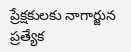ప్రేక్షకులకు నాగార్జున ప్రత్యేక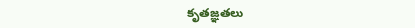కృతజ్ఞతలు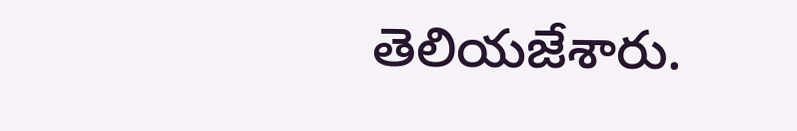తెలియజేశారు.